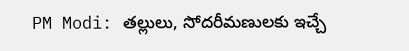PM Modi: తల్లులు, సోదరీమణులకు ఇచ్చే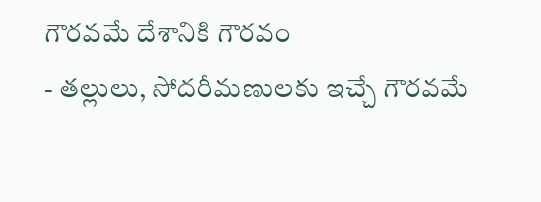గౌరవమే దేశానికి గౌరవం
- తల్లులు, సోదరీమణులకు ఇచ్చే గౌరవమే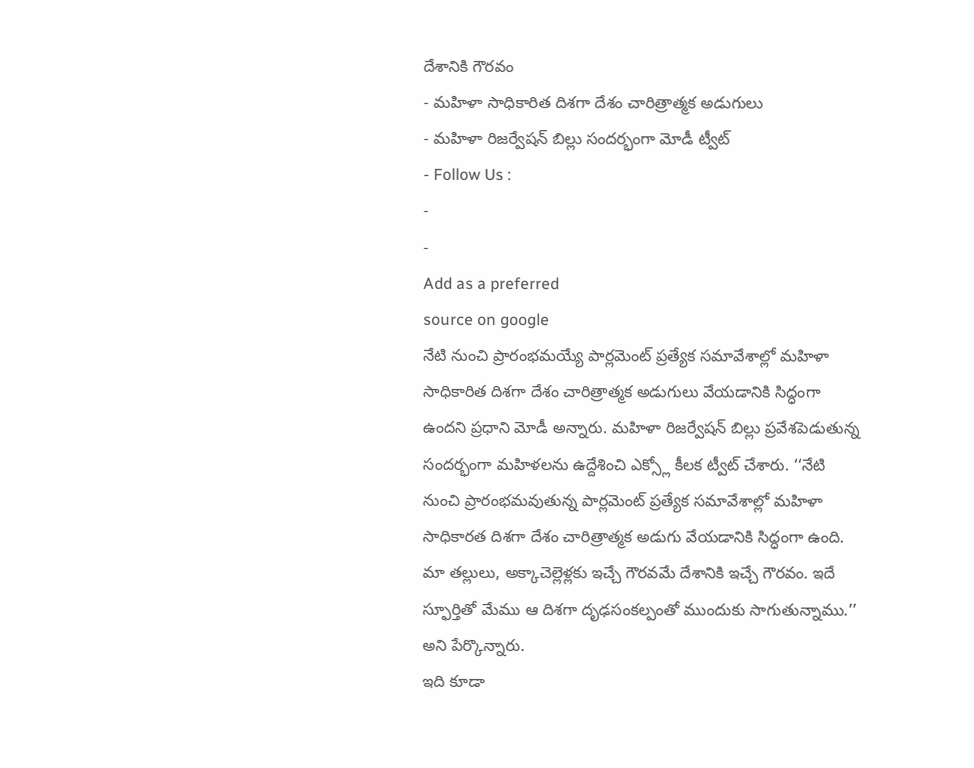దేశానికి గౌరవం
- మహిళా సాధికారిత దిశగా దేశం చారిత్రాత్మక అడుగులు
- మహిళా రిజర్వేషన్ బిల్లు సందర్భంగా మోడీ ట్వీట్
- Follow Us :
-
-
Add as a preferred
source on google
నేటి నుంచి ప్రారంభమయ్యే పార్లమెంట్ ప్రత్యేక సమావేశాల్లో మహిళా సాధికారిత దిశగా దేశం చారిత్రాత్మక అడుగులు వేయడానికి సిద్ధంగా ఉందని ప్రధాని మోడీ అన్నారు. మహిళా రిజర్వేషన్ బిల్లు ప్రవేశపెడుతున్న సందర్భంగా మహిళలను ఉద్దేశించి ఎక్స్లో కీలక ట్వీట్ చేశారు. ‘‘నేటి నుంచి ప్రారంభమవుతున్న పార్లమెంట్ ప్రత్యేక సమావేశాల్లో మహిళా సాధికారత దిశగా దేశం చారిత్రాత్మక అడుగు వేయడానికి సిద్ధంగా ఉంది. మా తల్లులు, అక్కాచెల్లెళ్లకు ఇచ్చే గౌరవమే దేశానికి ఇచ్చే గౌరవం. ఇదే స్ఫూర్తితో మేము ఆ దిశగా దృఢసంకల్పంతో ముందుకు సాగుతున్నాము.’’ అని పేర్కొన్నారు.
ఇది కూడా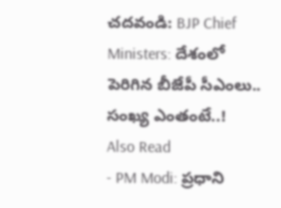చదవండి: BJP Chief Ministers: దేశంలో పెరిగిన బీజేపీ సీఎంలు.. సంఖ్య ఎంతంటే..!
Also Read
- PM Modi: ప్రధాని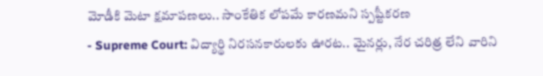మోడీకి మెటా క్షమాపణలు.. సాంకేతిక లోపమే కారణమని స్పష్టీకరణ
- Supreme Court: విద్యార్థి నిరసనకారులకు ఊరట.. మైనర్లు, నేర చరిత్ర లేని వారిని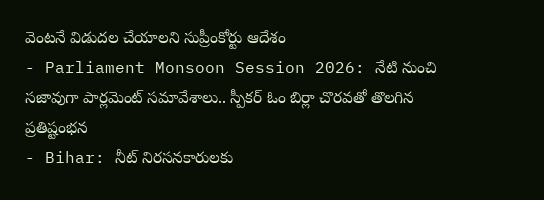వెంటనే విడుదల చేయాలని సుప్రీంకోర్టు ఆదేశం
- Parliament Monsoon Session 2026: నేటి నుంచి సజావుగా పార్లమెంట్ సమావేశాలు.. స్పీకర్ ఓం బిర్లా చొరవతో తొలగిన ప్రతిష్టంభన
- Bihar: నీట్ నిరసనకారులకు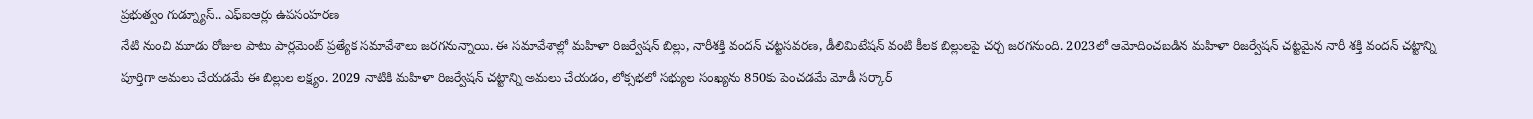ప్రభుత్వం గుడ్న్యూస్.. ఎఫ్ఐఆర్లు ఉపసంహరణ
నేటి నుంచి మూడు రోజుల పాటు పార్లమెంట్ ప్రత్యేక సమావేశాలు జరగనున్నాయి. ఈ సమావేశాల్లో మహిళా రిజర్వేషన్ బిల్లు, నారీశక్తి వందన్ చట్టసవరణ, డీలిమిటేషన్ వంటి కీలక బిల్లులపై చర్చ జరగనుంది. 2023లో ఆమోదించబడిన మహిళా రిజర్వేషన్ చట్టమైన నారీ శక్తి వందన్ చట్టాన్ని పూర్తిగా అమలు చేయడమే ఈ బిల్లుల లక్ష్యం. 2029 నాటికి మహిళా రిజర్వేషన్ చట్టాన్ని అమలు చేయడం, లోక్సభలో సభ్యుల సంఖ్యను 850కు పెంచడమే మోడీ సర్కార్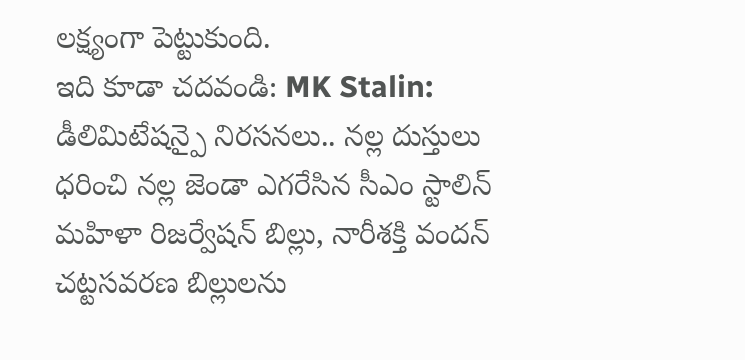లక్ష్యంగా పెట్టుకుంది.
ఇది కూడా చదవండి: MK Stalin: డీలిమిటేషన్పై నిరసనలు.. నల్ల దుస్తులు ధరించి నల్ల జెండా ఎగరేసిన సీఎం స్టాలిన్
మహిళా రిజర్వేషన్ బిల్లు, నారీశక్తి వందన్ చట్టసవరణ బిల్లులను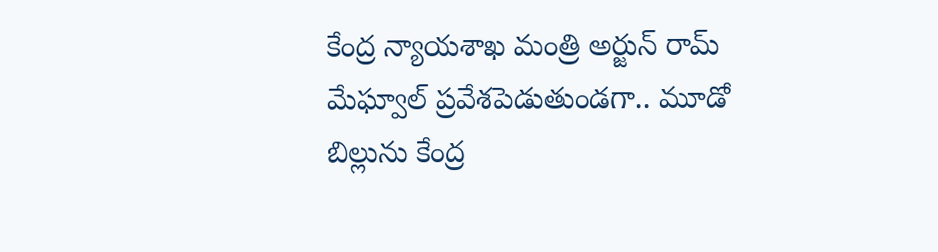కేంద్ర న్యాయశాఖ మంత్రి అర్జున్ రామ్ మేఘ్వాల్ ప్రవేశపెడుతుండగా.. మూడో బిల్లును కేంద్ర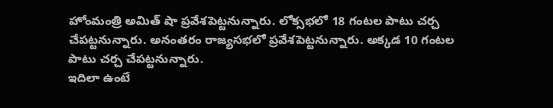హోంమంత్రి అమిత్ షా ప్రవేశపెట్టనున్నారు. లోక్సభలో 18 గంటల పాటు చర్చ చేపట్టనున్నారు. అనంతరం రాజ్యసభలో ప్రవేశపెట్టనున్నారు. అక్కడ 10 గంటల పాటు చర్చ చేపట్టనున్నారు.
ఇదిలా ఉంటే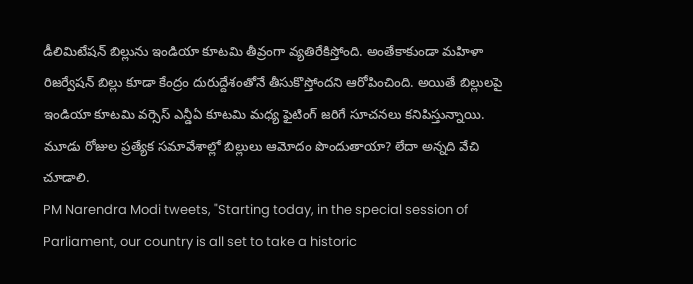డీలిమిటేషన్ బిల్లును ఇండియా కూటమి తీవ్రంగా వ్యతిరేకిస్తోంది. అంతేకాకుండా మహిళా రిజర్వేషన్ బిల్లు కూడా కేంద్రం దురుద్దేశంతోనే తీసుకొస్తోందని ఆరోపించింది. అయితే బిల్లులపై ఇండియా కూటమి వర్సెస్ ఎన్డీఏ కూటమి మధ్య ఫైటింగ్ జరిగే సూచనలు కనిపిస్తున్నాయి. మూడు రోజుల ప్రత్యేక సమావేశాల్లో బిల్లులు ఆమోదం పొందుతాయా? లేదా అన్నది వేచి చూడాలి.
PM Narendra Modi tweets, "Starting today, in the special session of Parliament, our country is all set to take a historic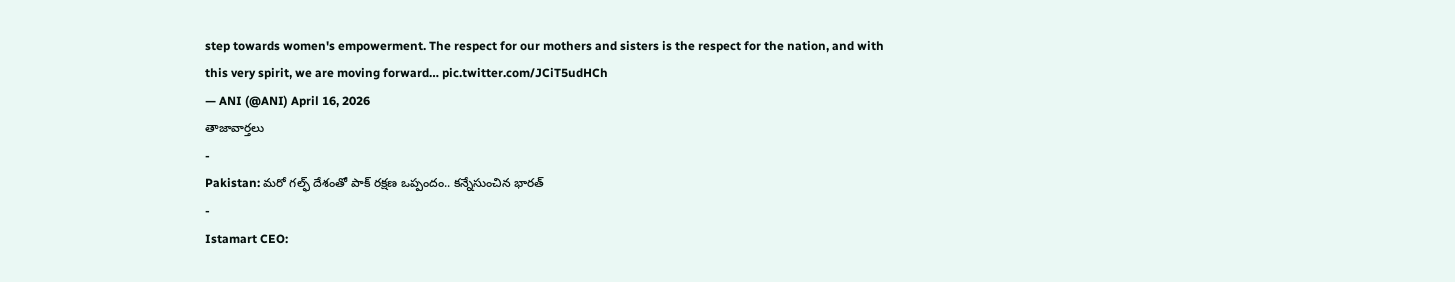step towards women's empowerment. The respect for our mothers and sisters is the respect for the nation, and with this very spirit, we are moving forward… pic.twitter.com/JCiT5udHCh
— ANI (@ANI) April 16, 2026
తాజావార్తలు
-
Pakistan: మరో గల్ఫ్ దేశంతో పాక్ రక్షణ ఒప్పందం.. కన్నేసుంచిన భారత్
-
Istamart CEO: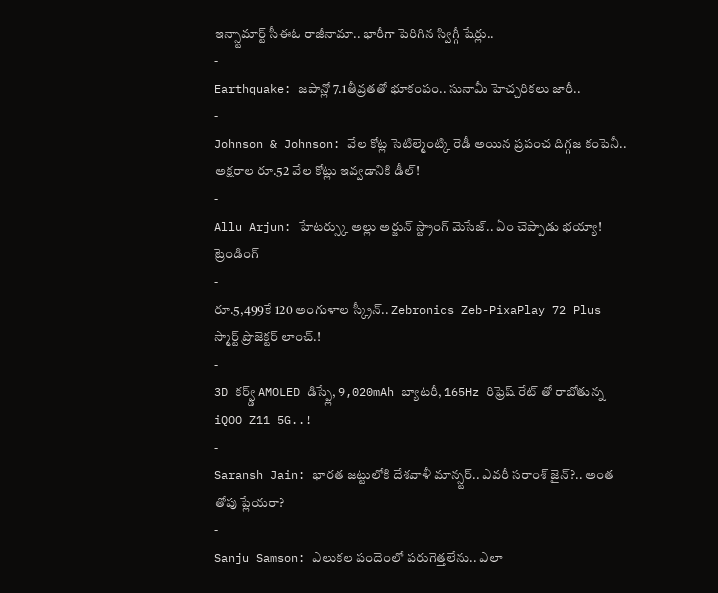ఇన్స్టామార్ట్ సీఈఓ రాజీనామా.. భారీగా పెరిగిన స్విగ్గీ షేర్లు..
-
Earthquake: జపాన్లో 7.1తీవ్రతతో భూకంపం.. సునామీ హెచ్చరికలు జారీ..
-
Johnson & Johnson: వేల కోట్ల సెటిల్మెంట్కి రెడీ అయిన ప్రపంచ దిగ్గజ కంపెనీ.. అక్షరాల రూ.52 వేల కోట్లు ఇవ్వడానికి డీల్!
-
Allu Arjun: హేటర్స్కు అల్లు అర్జున్ స్ట్రాంగ్ మెసేజ్.. ఏం చెప్పాడు భయ్యా!
ట్రెండింగ్
-
రూ.5,499కే 120 అంగుళాల స్క్రీన్.. Zebronics Zeb-PixaPlay 72 Plus స్మార్ట్ ప్రొజెక్టర్ లాంచ్.!
-
3D కర్వ్డ్ AMOLED డిస్ప్లే, 9,020mAh బ్యాటరీ, 165Hz రిఫ్రెష్ రేట్ తో రాబోతున్న iQOO Z11 5G..!
-
Saransh Jain: భారత జట్టులోకి దేశవాళీ మాన్స్టర్.. ఎవరీ సరాంశ్ జైన్?.. అంత తోపు ప్లేయరా?
-
Sanju Samson: ఎలుకల పందెంలో పరుగెత్తలేను.. ఎలా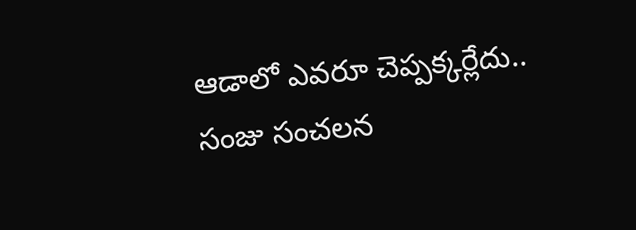ఆడాలో ఎవరూ చెప్పక్కర్లేదు.. సంజు సంచలన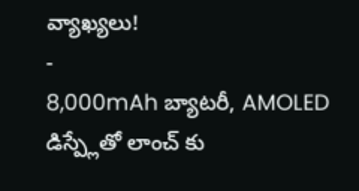వ్యాఖ్యలు!
-
8,000mAh బ్యాటరీ, AMOLED డిస్ప్లేతో లాంచ్ కు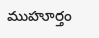ముహూర్తం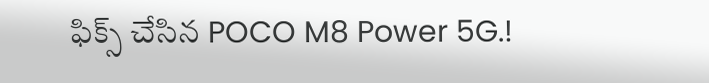ఫిక్స్ చేసిన POCO M8 Power 5G.!